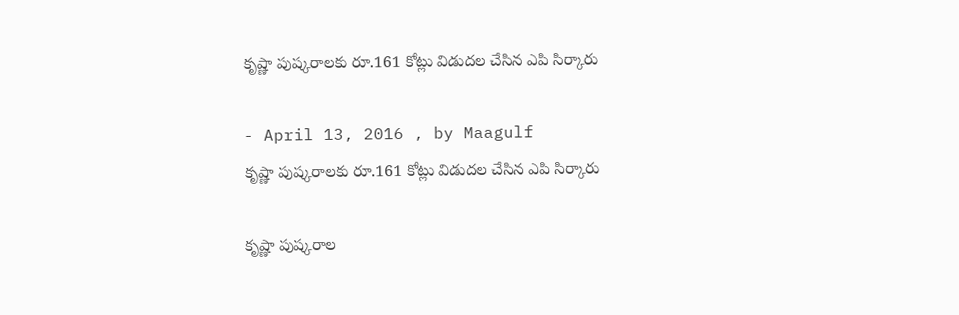కృష్ణా పుష్కరాలకు రూ.161 కోట్లు విడుదల చేసిన ఎపి సిర్కారు

- April 13, 2016 , by Maagulf
కృష్ణా పుష్కరాలకు రూ.161 కోట్లు విడుదల చేసిన ఎపి సిర్కారు

కృష్ణా పుష్కరాల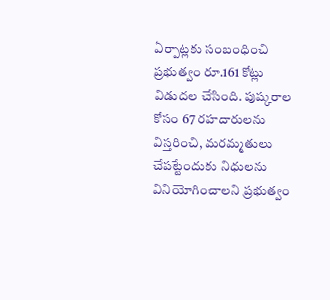ఏర్పాట్లకు సంబంధించి ప్రభుత్వం రూ.161 కోట్లు విడుదల చేసింది. పుష్కరాల కోసం 67 రహదారులను విస్తరించి, మరమ్మతులు చేపట్టేందుకు నిధులను వినియోగించాలని ప్రభుత్వం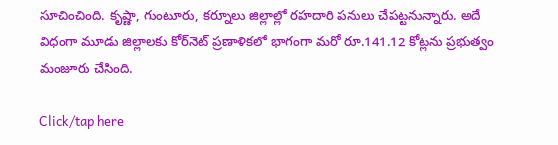సూచించింది. కృష్ణా, గుంటూరు, కర్నూలు జిల్లాల్లో రహదారి పనులు చేపట్టనున్నారు. అదే విధంగా మూడు జిల్లాలకు కోర్‌నెట్‌ ప్రణాళికలో భాగంగా మరో రూ.141.12 కోట్లను ప్రభుత్వం మంజూరు చేసింది.

Click/tap here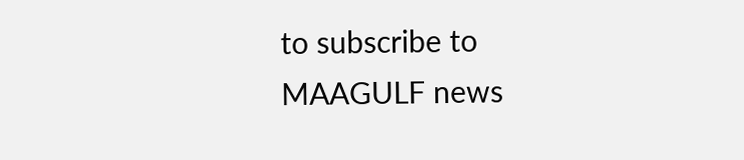to subscribe to MAAGULF news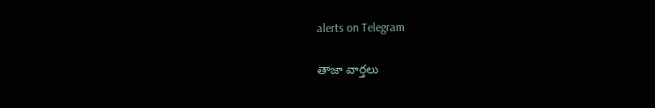alerts on Telegram

తాజా వార్తలు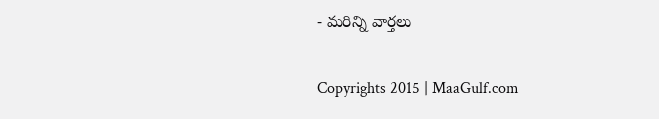- మరిన్ని వార్తలు

Copyrights 2015 | MaaGulf.com